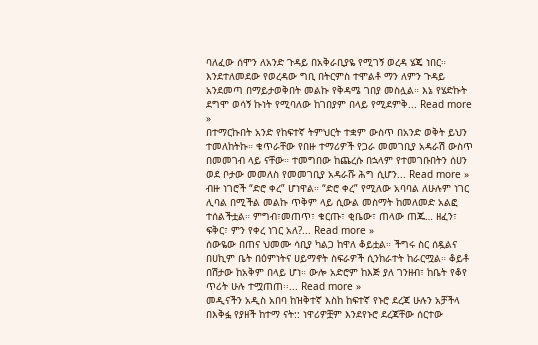ባለፈው ሰሞን ለአንድ ጉዳይ በአቅራቢያዬ የሚገኝ ወረዳ ሄጄ ነበር። እንደተለመደው የወረዳው ግቢ በትርምስ ተሞልቶ ማን ለምን ጉዳይ አንደመጣ በማይታወቅበት መልኩ የቅዳሜ ገበያ መስሏል። እኔ የሄድኩት ደግሞ ወሳኝ ኩነት የሚባለው ከገበያም በላይ የሚደምቅ... Read more »
በተማርኩበት አንድ የከፍተኛ ትምህርት ተቋም ውስጥ በአንድ ወቅት ይህን ተመለከትኩ። ቁጥራቸው የበዙ ተማሪዎች የጋራ መመገቢያ አዳራሽ ውስጥ በመመገብ ላይ ናቸው። ተመግበው ከጨረሱ በኋላም የተመገቡበትን ሰሀን ወደ ቦታው መመለስ የመመገቢያ አዳራሹ ሕግ ሲሆን... Read more »
ብዙ ነገሮች “ድሮ ቀረ” ሆነዋል። “ድሮ ቀረ” የሚለው አባባል ለሁሉም ነገር ሊባል በሚችል መልኩ ጥቅም ላይ ሲውል መስማት ከመለመድ አልፎ ተሰልችቷል። ምግብ፣መጠጥ፣ ቁርጡ፣ ቂቤው፣ ጠላው ጠጁ… ዘፈን፣ ፍቅር፣ ምን የቀረ ነገር አለ?... Read more »
ሰውዬው በጠና ህመሙ ሳቢያ ካልጋ ከዋለ ቆይቷል። ችግሩ ስር ሰዷልና በሀኪም ቤት በዕምነትና ሀይማኖት ስፍራዎች ሲንከራተት ከራርሟል። ቆይቶ በሽታው ከአቅም በላይ ሆነ። ውሎ አድሮም ከእጅ ያለ ገንዘብ፣ ከቤት የቆየ ጥሪት ሁሉ ተሟጠጠ፡፡... Read more »
መዲናችን አዲስ አበባ ከዝቅተኛ እስከ ከፍተኛ የኑሮ ደረጃ ሁሉን አቻችላ በእቅፏ የያዘች ከተማ ናት:: ነዋሪዎቿም እንደየኑሮ ደረጃቸው ሰርተው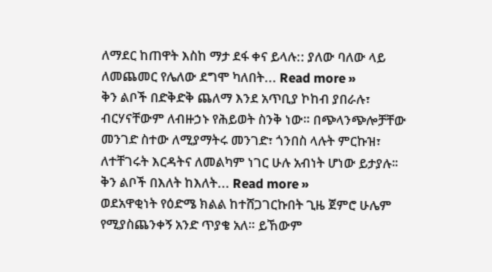ለማደር ከጠዋት እስከ ማታ ደፋ ቀና ይላሉ:: ያለው ባለው ላይ ለመጨመር የሌለው ደግሞ ካለበት... Read more »
ቅን ልቦች በድቅድቅ ጨለማ እንደ አጥቢያ ኮከብ ያበራሉ፣ ብርሃናቸውም ለብዙኃኑ የሕይወት ስንቅ ነው። በጭላንጭሎቻቸው መንገድ ስተው ለሚያማትሩ መንገድ፣ ጎንበስ ላሉት ምርኩዝ፣ ለተቸገሩት እርዳትና ለመልካም ነገር ሁሉ አብነት ሆነው ይታያሉ፡፡ቅን ልቦች በእለት ከእለት... Read more »
ወደአዋቂነት የዕድሜ ክልል ከተሸጋገርኩበት ጊዜ ጀምሮ ሁሌም የሚያስጨንቀኝ አንድ ጥያቄ አለ። ይኸውም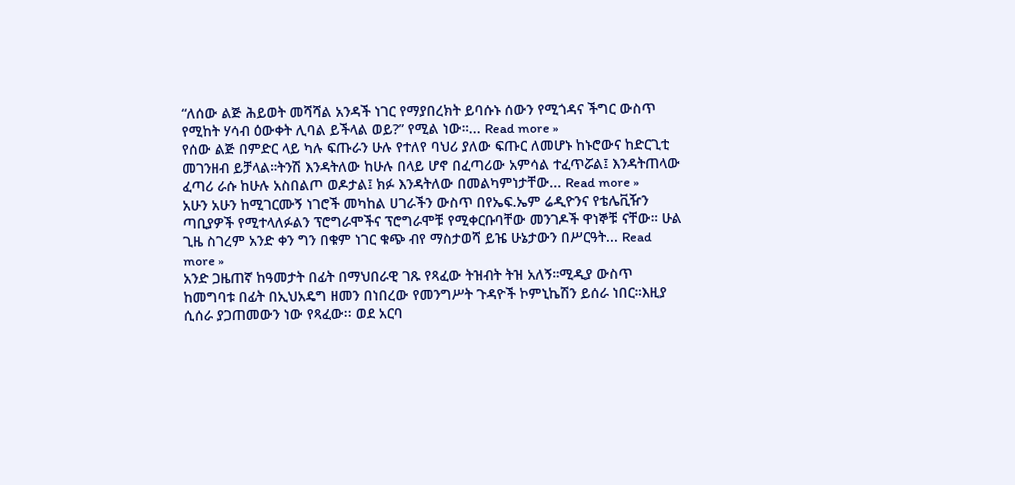“ለሰው ልጅ ሕይወት መሻሻል አንዳች ነገር የማያበረክት ይባሱኑ ሰውን የሚጎዳና ችግር ውስጥ የሚከት ሃሳብ ዕውቀት ሊባል ይችላል ወይ?” የሚል ነው።... Read more »
የሰው ልጅ በምድር ላይ ካሉ ፍጡራን ሁሉ የተለየ ባህሪ ያለው ፍጡር ለመሆኑ ከኑሮውና ከድርጊቲ መገንዘብ ይቻላል።ትንሽ እንዳትለው ከሁሉ በላይ ሆኖ በፈጣሪው አምሳል ተፈጥሯል፤ እንዳትጠላው ፈጣሪ ራሱ ከሁሉ አስበልጦ ወዶታል፤ ክፉ እንዳትለው በመልካምነታቸው... Read more »
አሁን አሁን ከሚገርሙኝ ነገሮች መካከል ሀገራችን ውስጥ በየኤፍ.ኤም ሬዲዮንና የቴሌቪዥን ጣቢያዎች የሚተላለፉልን ፕሮግራሞችና ፕሮግራሞቹ የሚቀርቡባቸው መንገዶች ዋነኞቹ ናቸው። ሁል ጊዜ ስገረም አንድ ቀን ግን በቁም ነገር ቁጭ ብየ ማስታወሻ ይዤ ሁኔታውን በሥርዓት... Read more »
አንድ ጋዜጠኛ ከዓመታት በፊት በማህበራዊ ገጹ የጻፈው ትዝብት ትዝ አለኝ።ሚዲያ ውስጥ ከመግባቱ በፊት በኢህአዴግ ዘመን በነበረው የመንግሥት ጉዳዮች ኮምኒኬሽን ይሰራ ነበር።እዚያ ሲሰራ ያጋጠመውን ነው የጻፈው፡፡ ወደ አርባ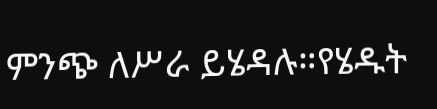ምንጭ ለሥራ ይሄዳሉ።የሄዱት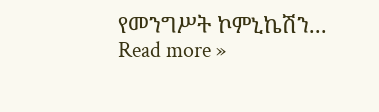የመንግሥት ኮምኒኬሽን... Read more »